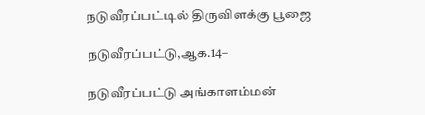நடுவீரப்பட்டில் திருவிளக்கு பூஜை

நடுவீரப்பட்டு,ஆக.14–

நடுவீரப்பட்டு அங்காளம்மன்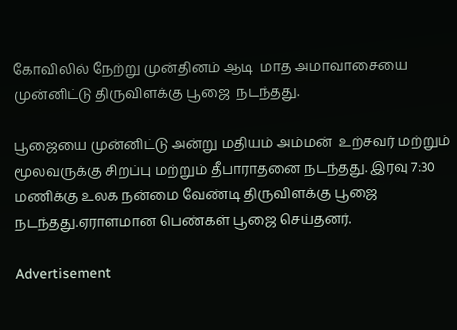கோவிலில் நேற்று முன்தினம் ஆடி  மாத அமாவாசையை முன்னிட்டு திருவிளக்கு பூஜை  நடந்தது.

பூஜையை முன்னிட்டு அன்று மதியம் அம்மன்  உற்சவர் மற்றும் மூலவருக்கு சிறப்பு மற்றும் தீபாராதனை நடந்தது. இரவு 7:30 மணிக்கு உலக நன்மை வேண்டி திருவிளக்கு பூஜை நடந்தது.ஏராளமான பெண்கள் பூஜை செய்தனர்.

Advertisement